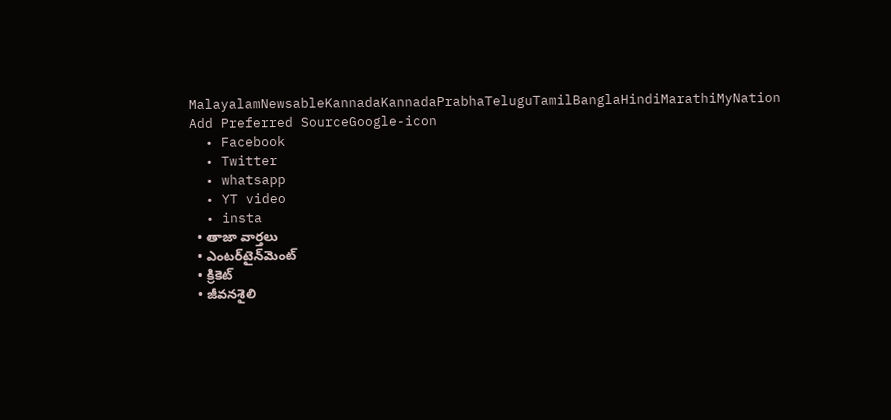MalayalamNewsableKannadaKannadaPrabhaTeluguTamilBanglaHindiMarathiMyNation
Add Preferred SourceGoogle-icon
  • Facebook
  • Twitter
  • whatsapp
  • YT video
  • insta
  • తాజా వార్తలు
  • ఎంటర్‌టైన్‌మెంట్
  • క్రికెట్
  • జీవనశైలి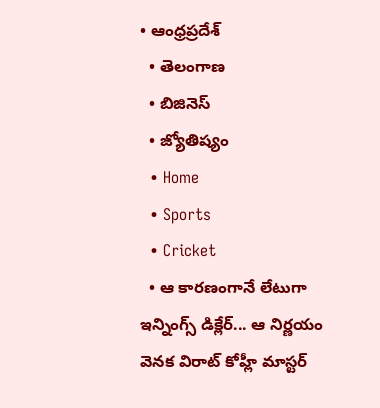• ఆంధ్రప్రదేశ్
  • తెలంగాణ
  • బిజినెస్
  • జ్యోతిష్యం
  • Home
  • Sports
  • Cricket
  • ఆ కారణంగానే లేటుగా ఇన్నింగ్స్ డిక్లేర్... ఆ నిర్ణయం వెనక విరాట్ కోహ్లీ మాస్టర్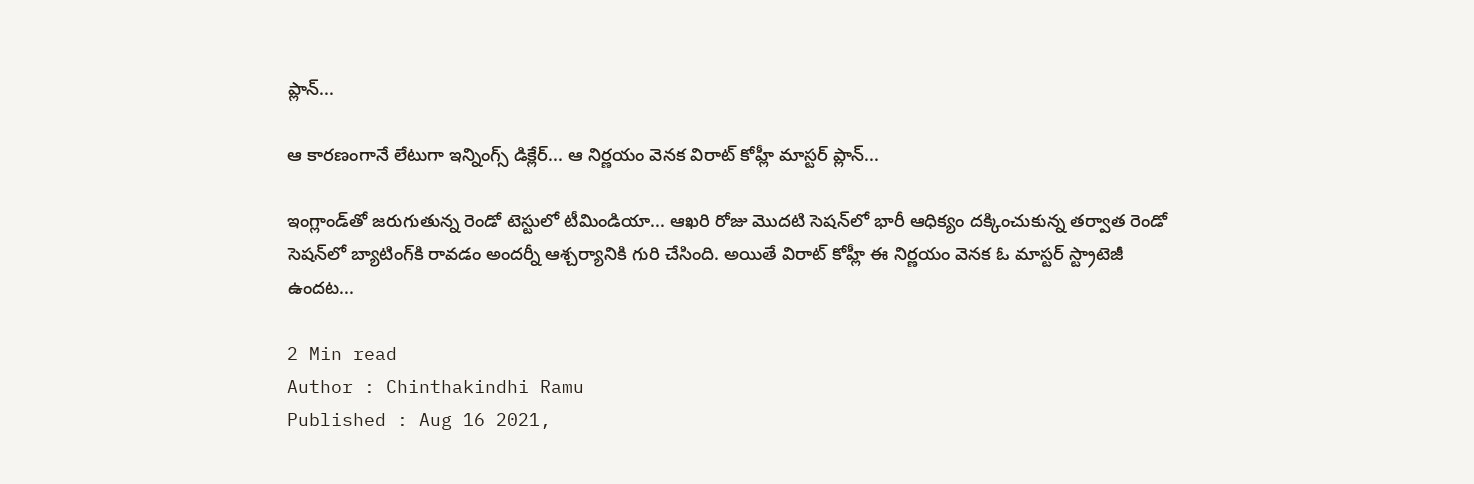ప్లాన్...

ఆ కారణంగానే లేటుగా ఇన్నింగ్స్ డిక్లేర్... ఆ నిర్ణయం వెనక విరాట్ కోహ్లీ మాస్టర్ ప్లాన్...

ఇంగ్లాండ్‌తో జరుగుతున్న రెండో టెస్టులో టీమిండియా... ఆఖరి రోజు మొదటి సెషన్‌లో భారీ ఆధిక్యం దక్కించుకున్న తర్వాత రెండో సెషన్‌లో బ్యాటింగ్‌కి రావడం అందర్నీ ఆశ్చర్యానికి గురి చేసింది. అయితే విరాట్ కోహ్లీ ఈ నిర్ణయం వెనక ఓ మాస్టర్ స్ట్రాటెజీ ఉందట...

2 Min read
Author : Chinthakindhi Ramu
Published : Aug 16 2021,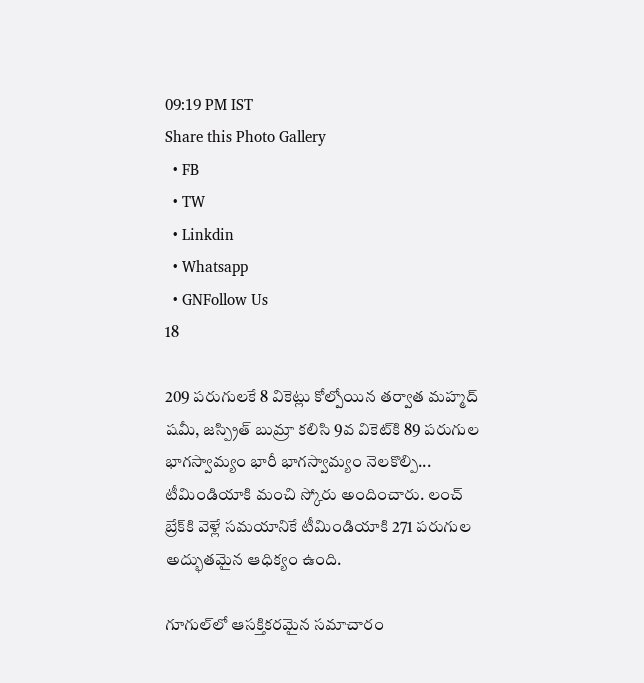09:19 PM IST
Share this Photo Gallery
  • FB
  • TW
  • Linkdin
  • Whatsapp
  • GNFollow Us
18

209 పరుగులకే 8 వికెట్లు కోల్పోయిన తర్వాత మహ్మద్ షమీ, జస్ప్రిత్ బుమ్రా కలిసి 9వ వికెట్‌కి 89 పరుగుల భాగస్వామ్యం భారీ భాగస్వామ్యం నెలకొల్పి... టీమిండియాకి మంచి స్కోరు అందించారు. లంచ్ బ్రేక్‌కి వెళ్లే సమయానికే టీమిండియాకి 271 పరుగుల అద్భుతమైన ఆధిక్యం ఉంది.

గూగుల్‌లో ఆసక్తికరమైన సమాచారం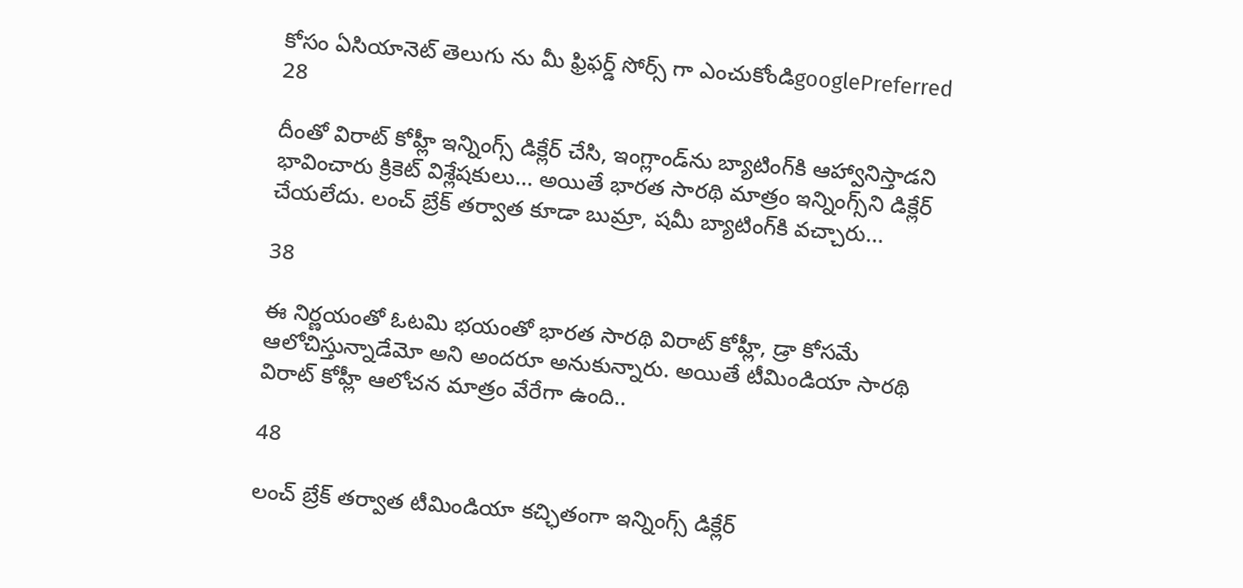కోసం ఏసియానెట్ తెలుగు ను మీ ఫ్రిఫర్డ్ సోర్స్ గా ఎంచుకోండిgooglePreferred
28

దీంతో విరాట్ కోహ్లీ ఇన్నింగ్స్ డిక్లేర్ చేసి, ఇంగ్లాండ్‌ను బ్యాటింగ్‌కి ఆహ్వానిస్తాడని భావించారు క్రికెట్ విశ్లేషకులు... అయితే భారత సారథి మాత్రం ఇన్నింగ్స్‌ని డిక్లేర్ చేయలేదు. లంచ్ బ్రేక్ తర్వాత కూడా బుమ్రా, షమీ బ్యాటింగ్‌కి వచ్చారు...

38

ఈ నిర్ణయంతో ఓటమి భయంతో భారత సారథి విరాట్ కోహ్లీ, డ్రా కోసమే ఆలోచిస్తున్నాడేమో అని అందరూ అనుకున్నారు. అయితే టీమిండియా సారథి విరాట్ కోహ్లీ ఆలోచన మాత్రం వేరేగా ఉంది..

48

లంచ్ బ్రేక్ తర్వాత టీమిండియా కచ్ఛితంగా ఇన్నింగ్స్ డిక్లేర్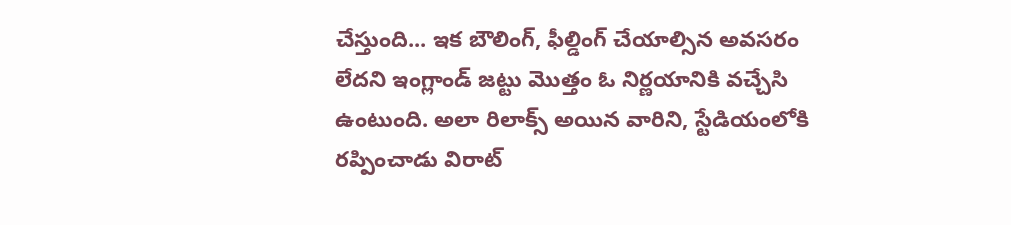చేస్తుంది... ఇక బౌలింగ్, ఫీల్డింగ్ చేయాల్సిన అవసరం లేదని ఇంగ్లాండ్ జట్టు మొత్తం ఓ నిర్ణయానికి వచ్చేసి ఉంటుంది. అలా రిలాక్స్ అయిన వారిని, స్టేడియంలోకి రప్పించాడు విరాట్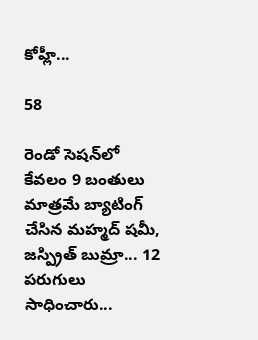కోహ్లీ...

58

రెండో సెషన్‌లో కేవలం 9 బంతులు మాత్రమే బ్యాటింగ్ చేసిన మహ్మద్ షమీ, జస్ప్రిత్ బుమ్రా... 12 పరుగులు సాధించారు...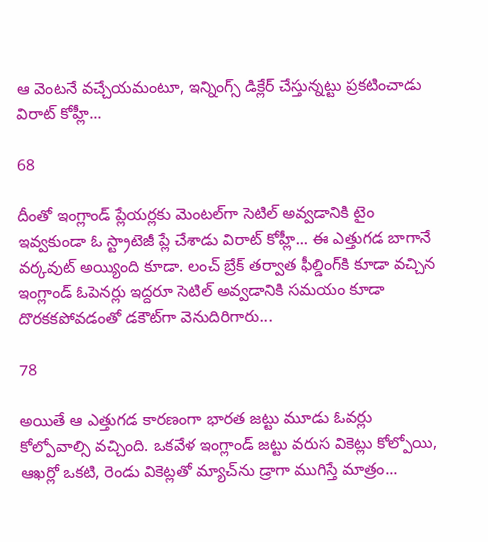ఆ వెంటనే వచ్చేయమంటూ, ఇన్నింగ్స్ డిక్లేర్ చేస్తున్నట్టు ప్రకటించాడు విరాట్ కోహ్లీ...

68

దీంతో ఇంగ్లాండ్ ప్లేయర్లకు మెంటల్‌గా సెటిల్ అవ్వడానికి టైం ఇవ్వకుండా ఓ స్ట్రాటెజీ ప్లే చేశాడు విరాట్ కోహ్లీ... ఈ ఎత్తుగడ బాగానే వర్కవుట్ అయ్యింది కూడా. లంచ్ బ్రేక్ తర్వాత ఫీల్డింగ్‌కి కూడా వచ్చిన ఇంగ్లాండ్ ఓపెనర్లు ఇద్దరూ సెటిల్ అవ్వడానికి సమయం కూడా దొరకకపోవడంతో డకౌట్‌గా వెనుదిరిగారు...

78

అయితే ఆ ఎత్తుగడ కారణంగా భారత జట్టు మూడు ఓవర్లు కోల్పోవాల్సి వచ్చింది. ఒకవేళ ఇంగ్లాండ్ జట్టు వరుస వికెట్లు కోల్పోయి, ఆఖర్లో ఒకటి, రెండు వికెట్లతో మ్యాచ్‌ను డ్రాగా ముగిస్తే మాత్రం...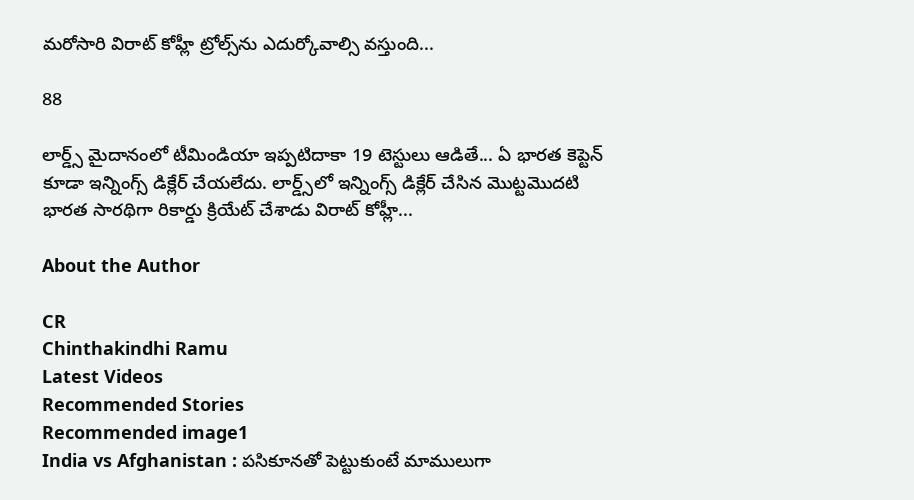మరోసారి విరాట్ కోహ్లీ ట్రోల్స్‌ను ఎదుర్కోవాల్సి వస్తుంది...

88

లార్డ్స్ మైదానంలో టీమిండియా ఇప్పటిదాకా 19 టెస్టులు ఆడితే... ఏ భారత కెప్టెన్ కూడా ఇన్నింగ్స్ డిక్లేర్ చేయలేదు. లార్డ్స్‌లో ఇన్నింగ్స్ డిక్లేర్ చేసిన మొట్టమొదటి భారత సారథిగా రికార్డు క్రియేట్ చేశాడు విరాట్ కోహ్లీ...

About the Author

CR
Chinthakindhi Ramu
Latest Videos
Recommended Stories
Recommended image1
India vs Afghanistan : పసికూనతో పెట్టుకుంటే మాములుగా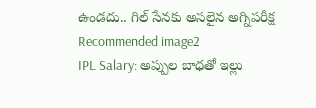ఉండదు.. గిల్ సేనకు అసలైన అగ్నిపరీక్ష
Recommended image2
IPL Salary: అప్పుల బాధతో ఇల్లు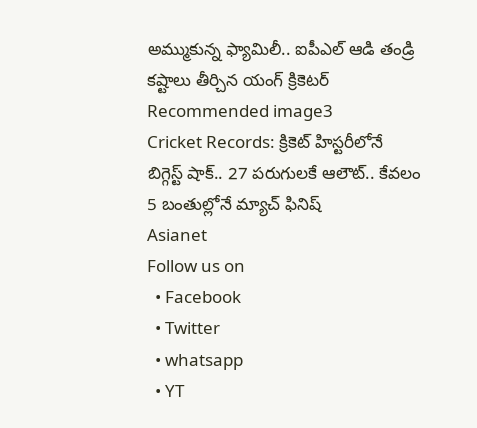అమ్ముకున్న ఫ్యామిలీ.. ఐపీఎల్‌ ఆడి తండ్రి కష్టాలు తీర్చిన యంగ్ క్రికెటర్
Recommended image3
Cricket Records: క్రికెట్ హిస్టరీలోనే బిగ్గెస్ట్ షాక్.. 27 పరుగులకే ఆలౌట్.. కేవలం 5 బంతుల్లోనే మ్యాచ్ ఫినిష్
Asianet
Follow us on
  • Facebook
  • Twitter
  • whatsapp
  • YT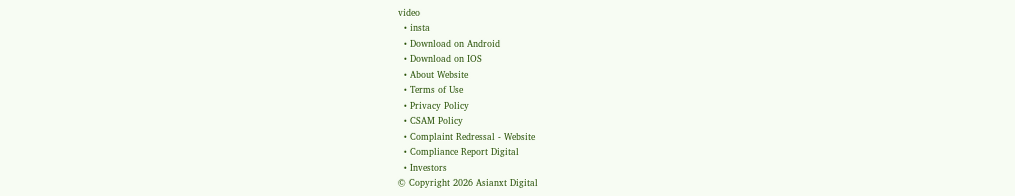video
  • insta
  • Download on Android
  • Download on IOS
  • About Website
  • Terms of Use
  • Privacy Policy
  • CSAM Policy
  • Complaint Redressal - Website
  • Compliance Report Digital
  • Investors
© Copyright 2026 Asianxt Digital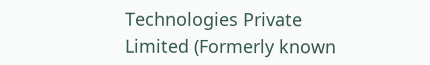Technologies Private Limited (Formerly known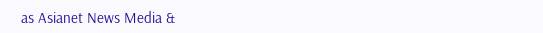as Asianet News Media &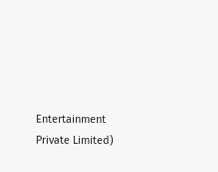Entertainment Private Limited)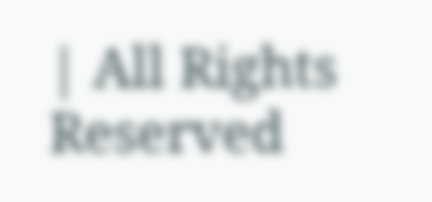| All Rights Reserved